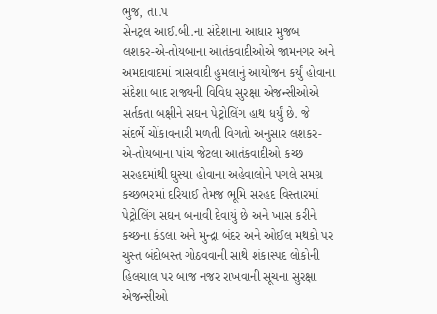ભુજ, તા.પ
સેનટ્રલ આઈ.બી.ના સંદેશાના આધાર મુજબ લશકર-એ-તોયબાના આતંકવાદીઓએ જામનગર અને અમદાવાદમાં ત્રાસવાદી હુમલાનું આયોજન કર્યું હોવાના સંદેશા બાદ રાજ્યની વિવિધ સુરક્ષા એજન્સીઓએ સર્તકતા બક્ષીને સઘન પેટ્રોલિંગ હાથ ધર્યું છે. જે સંદર્ભે ચોંકાવનારી મળતી વિગતો અનુસાર લશકર-એ-તોયબાના પાંચ જેટલા આતંકવાદીઓ કચ્છ સરહદમાંથી ઘુસ્યા હોવાના અહેવાલોને પગલે સમગ્ર કચ્છભરમાં દરિયાઈ તેમજ ભૂમિ સરહદ વિસ્તારમાં પેટ્રોલિંગ સઘન બનાવી દેવાયું છે અને ખાસ કરીને કચ્છના કંડલા અને મુન્દ્રા બંદર અને ઓઈલ મથકો પર ચુસ્ત બંદોબસ્ત ગોઠવવાની સાથે શંકાસ્પદ લોકોની હિલચાલ પર બાજ નજર રાખવાની સૂચના સુરક્ષા એજન્સીઓ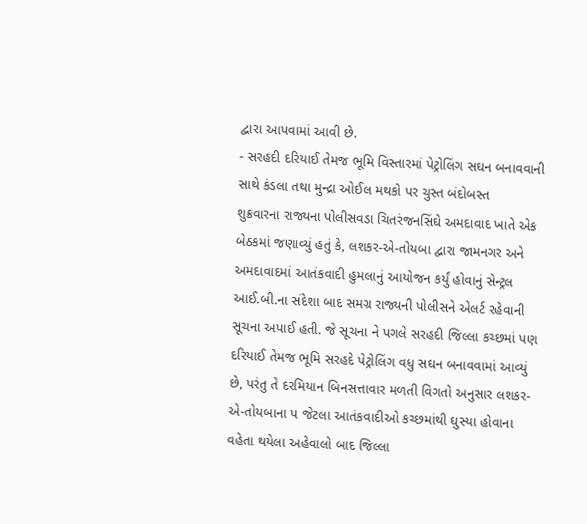દ્વારા આપવામાં આવી છે.
- સરહદી દરિયાઈ તેમજ ભૂમિ વિસ્તારમાં પેટ્રોલિંગ સઘન બનાવવાની સાથે કંડલા તથા મુન્દ્રા ઓઈલ મથકો પર ચુસ્ત બંદોબસ્ત
શુક્રવારના રાજ્યના પોલીસવડા ચિતરંજનસિંઘે અમદાવાદ ખાતે એક બેઠકમાં જણાવ્યું હતું કે, લશકર-એ-તોયબા દ્વારા જામનગર અને અમદાવાદમાં આતંકવાદી હુમલાનું આયોજન કર્યું હોવાનું સેન્ટ્રલ આઈ.બી.ના સંદેશા બાદ સમગ્ર રાજ્યની પોલીસને એલર્ટ રહેવાની સૂચના અપાઈ હતી. જે સૂચના ને પગલે સરહદી જિલ્લા કચ્છમાં પણ દરિયાઈ તેમજ ભૂમિ સરહદે પેટ્રોલિંગ વધુ સઘન બનાવવામાં આવ્યું છે, પરંતુ તે દરમિયાન બિનસત્તાવાર મળતી વિગતો અનુસાર લશકર-એ-તોયબાના પ જેટલા આતંકવાદીઓ કચ્છમાંથી ઘુસ્યા હોવાના વહેતા થયેલા અહેવાલો બાદ જિલ્લા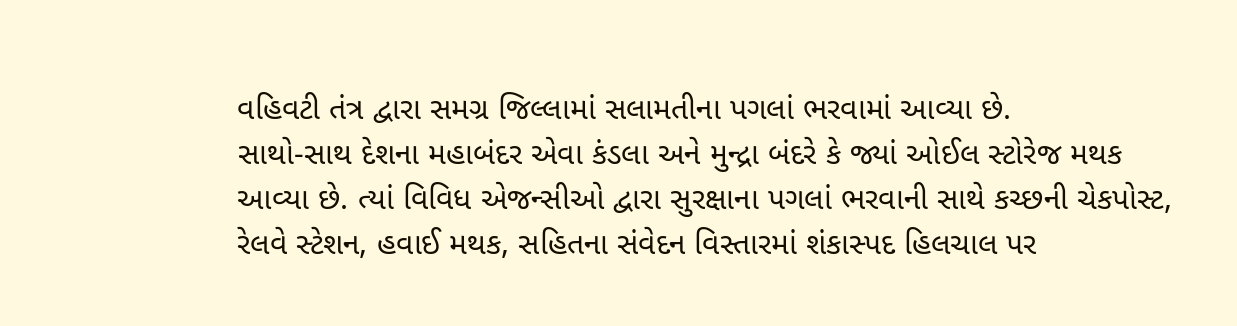વહિવટી તંત્ર દ્વારા સમગ્ર જિલ્લામાં સલામતીના પગલાં ભરવામાં આવ્યા છે.
સાથો-સાથ દેશના મહાબંદર એવા કંડલા અને મુન્દ્રા બંદરે કે જ્યાં ઓઈલ સ્ટોરેજ મથક આવ્યા છે. ત્યાં વિવિધ એજન્સીઓ દ્વારા સુરક્ષાના પગલાં ભરવાની સાથે કચ્છની ચેકપોસ્ટ, રેલવે સ્ટેશન, હવાઈ મથક, સહિતના સંવેદન વિસ્તારમાં શંકાસ્પદ હિલચાલ પર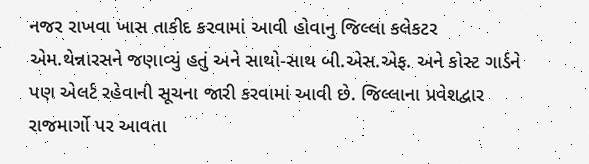નજર રાખવા ખાસ તાકીદ કરવામાં આવી હોવાનુ જિલ્લા કલેકટર એમ.થેન્નારસને જણાવ્યું હતું અને સાથો-સાથ બી.એસ.એફ. અને કોસ્ટ ગાર્ડને પણ એલર્ટ રહેવાની સૂચના જારી કરવામાં આવી છે. જિલ્લાના પ્રવેશદ્વાર રાજમાર્ગો પર આવતા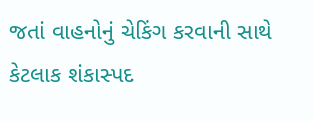જતાં વાહનોનું ચેકિંગ કરવાની સાથે કેટલાક શંકાસ્પદ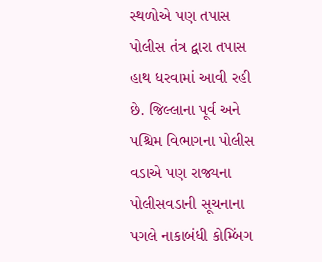સ્થળોએ પણ તપાસ પોલીસ તંત્ર દ્વારા તપાસ હાથ ધરવામાં આવી રહી છે. જિલ્લાના પૂર્વ અને પશ્ચિમ વિભાગના પોલીસ વડાએ પણ રાજ્યના પોલીસવડાની સૂચનાના પગલે નાકાબંધી કોમ્બિંગ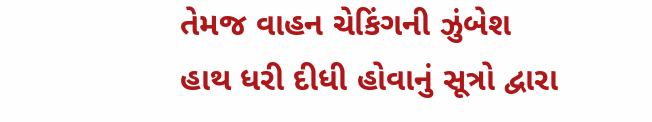તેમજ વાહન ચેકિંગની ઝુંબેશ હાથ ધરી દીધી હોવાનું સૂત્રો દ્વારા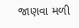જાણવા મળી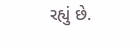રહ્યું છે.